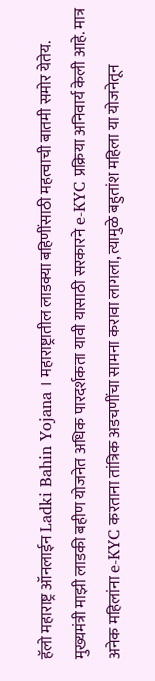हॅलो महाराष्ट्र ऑनलाईन Ladki Bahin Yojana । महाराष्ट्रातील लाडक्या बहिणींसाठी महत्वाची बातमी समोर येतेय. मुख्यमंत्री माझी लाडकी बहीण योजनेत अधिक पारदर्शकता यावी यासाठी सरकारने e-KYC प्रक्रिया अनिवार्य केली आहे. मात्र अनेक महिलांना e-KYC करताना तांत्रिक अडचणींचा सामना करावा लागला, त्यामुळे बहुतांश महिला या योजनेतून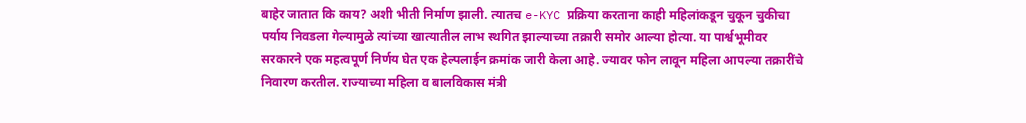बाहेर जातात कि काय? अशी भीती निर्माण झाली. त्यातच e-KYC प्रक्रिया करताना काही महिलांकडून चुकून चुकीचा पर्याय निवडला गेल्यामुळे त्यांच्या खात्यातील लाभ स्थगित झाल्याच्या तक्रारी समोर आल्या होत्या. या पार्श्वभूमीवर सरकारने एक महत्वपूर्ण निर्णय घेत एक हेल्पलाईन क्रमांक जारी केला आहे. ज्यावर फोन लावून महिला आपल्या तक्रारींचे निवारण करतील. राज्याच्या महिला व बालविकास मंत्री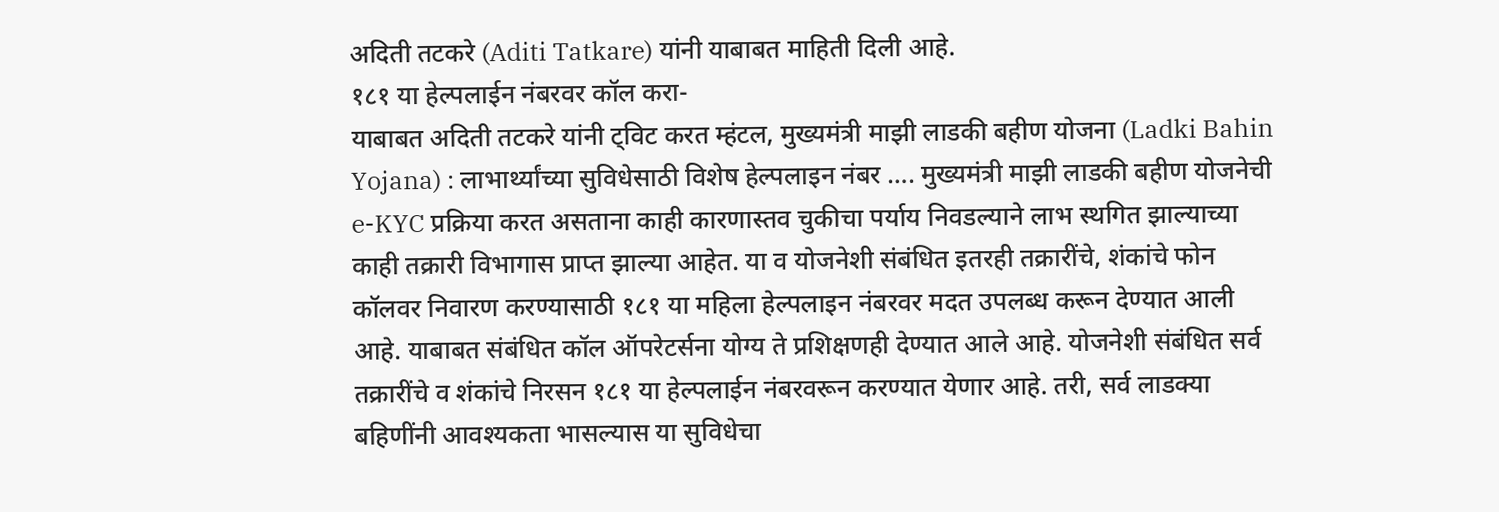अदिती तटकरे (Aditi Tatkare) यांनी याबाबत माहिती दिली आहे.
१८१ या हेल्पलाईन नंबरवर कॉल करा-
याबाबत अदिती तटकरे यांनी ट्विट करत म्हंटल, मुख्यमंत्री माझी लाडकी बहीण योजना (Ladki Bahin Yojana) : लाभार्थ्यांच्या सुविधेसाठी विशेष हेल्पलाइन नंबर …. मुख्यमंत्री माझी लाडकी बहीण योजनेची e-KYC प्रक्रिया करत असताना काही कारणास्तव चुकीचा पर्याय निवडल्याने लाभ स्थगित झाल्याच्या काही तक्रारी विभागास प्राप्त झाल्या आहेत. या व योजनेशी संबंधित इतरही तक्रारींचे, शंकांचे फोन कॉलवर निवारण करण्यासाठी १८१ या महिला हेल्पलाइन नंबरवर मदत उपलब्ध करून देण्यात आली आहे. याबाबत संबंधित कॉल ऑपरेटर्सना योग्य ते प्रशिक्षणही देण्यात आले आहे. योजनेशी संबंधित सर्व तक्रारींचे व शंकांचे निरसन १८१ या हेल्पलाईन नंबरवरून करण्यात येणार आहे. तरी, सर्व लाडक्या बहिणींनी आवश्यकता भासल्यास या सुविधेचा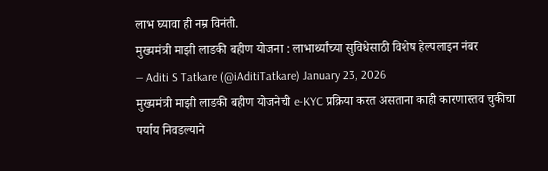लाभ घ्यावा ही नम्र विनंती.
मुख्यमंत्री माझी लाडकी बहीण योजना : लाभार्थ्यांच्या सुविधेसाठी विशेष हेल्पलाइन नंबर
— Aditi S Tatkare (@iAditiTatkare) January 23, 2026
मुख्यमंत्री माझी लाडकी बहीण योजनेची e-KYC प्रक्रिया करत असताना काही कारणास्तव चुकीचा पर्याय निवडल्याने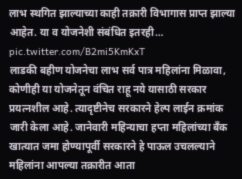लाभ स्थगित झाल्याच्या काही तक्रारी विभागास प्राप्त झाल्या आहेत. या व योजनेशी संबंधित इतरही… pic.twitter.com/B2mi5KmKxT
लाडकी बहीण योजनेचा लाभ सर्व पात्र महिलांना मिळावा, कोणीही या योजनेतून वंचित राहू नये यासाठी सरकार प्रयत्नशील आहे. त्यादृष्टीनेच सरकारने हेल्प लाईन क्रमांक जारी केला आहे. जानेवारी महिन्याचा हप्ता महिलांच्या बँक खात्यात जमा होण्यापूर्वी सरकारने हे पाऊल उचलल्याने महिलांना आपल्या तक्रारीत आता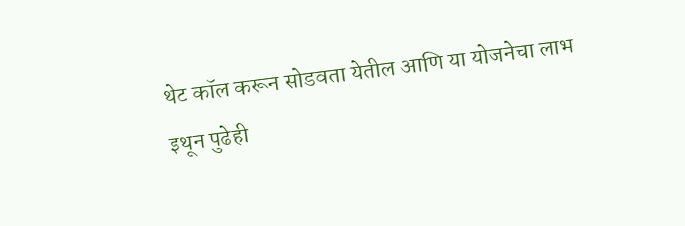थेट कॉल करून सोडवता येतील आणि या योजनेचा लाभ इथून पुढेही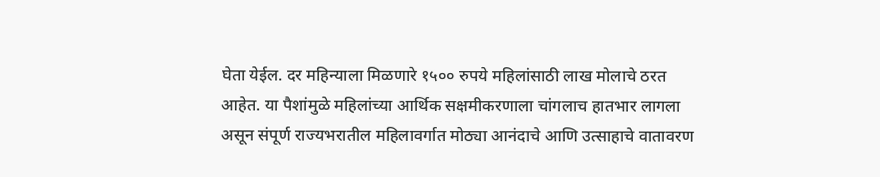घेता येईल. दर महिन्याला मिळणारे १५०० रुपये महिलांसाठी लाख मोलाचे ठरत आहेत. या पैशांमुळे महिलांच्या आर्थिक सक्षमीकरणाला चांगलाच हातभार लागला असून संपूर्ण राज्यभरातील महिलावर्गात मोठ्या आनंदाचे आणि उत्साहाचे वातावरण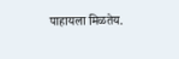पाहायला मिळतेय.